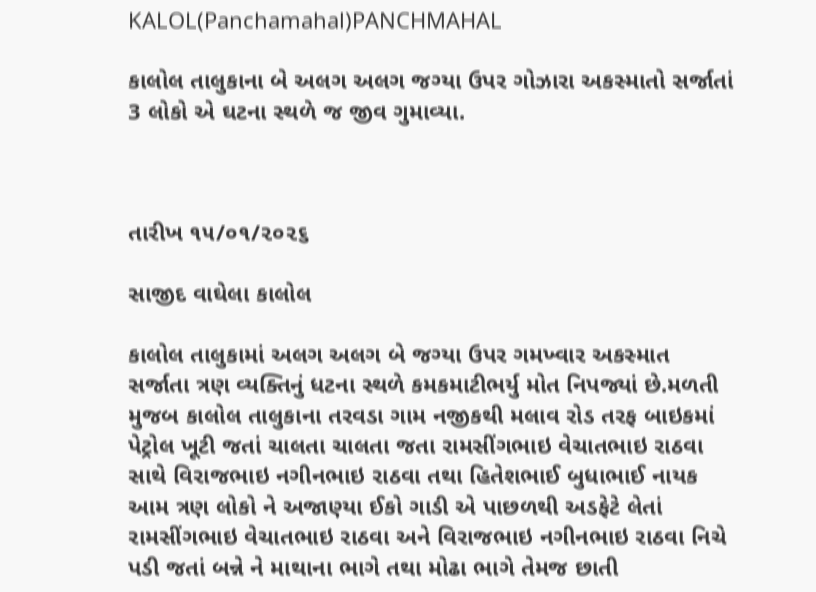KALOL(Panchamahal)PANCHMAHAL

કાલોલ તાલુકાના બે અલગ અલગ જગ્યા ઉપર ગોઝારા અકસ્માતો સર્જાતાં 3 લોકો એ ઘટના સ્થળે જ જીવ ગુમાવ્યા.



તારીખ ૧૫/૦૧/૨૦૨૬

સાજીદ વાઘેલા કાલોલ

કાલોલ તાલુકામાં અલગ અલગ બે જગ્યા ઉપર ગમખ્વાર અકસ્માત સર્જાતા ત્રણ વ્યક્તિનું ધટના સ્થળે કમકમાટીભર્યુ મોત નિપજ્યાં છે.મળતી મુજબ કાલોલ તાલુકાના તરવડા ગામ નજીકથી મલાવ રોડ તરફ બાઇકમાં પેટ્રોલ ખૂટી જતાં ચાલતા ચાલતા જતા રામસીંગભાઇ વેચાતભાઇ રાઠવા સાથે વિરાજભાઇ નગીનભાઇ રાઠવા તથા હિતેશભાઈ બુધાભાઈ નાયક આમ ત્રણ લોકો ને અજાણ્યા ઈકો ગાડી એ પાછળથી અડફેટે લેતાં રામસીંગભાઇ વેચાતભાઇ રાઠવા અને વિરાજભાઇ નગીનભાઇ રાઠવા નિચે પડી જતાં બન્ને ને માથાના ભાગે તથા મોઢા ભાગે તેમજ છાતી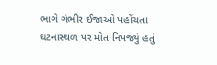ભાગે ગંભીર ઈજાઓ પહોંચતા ઘટનાસ્થળ પર મોત નિપજ્યું હતું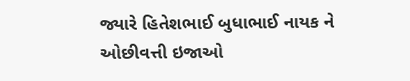જ્યારે હિતેશભાઈ બુધાભાઈ નાયક ને ઓછીવત્તી ઇજાઓ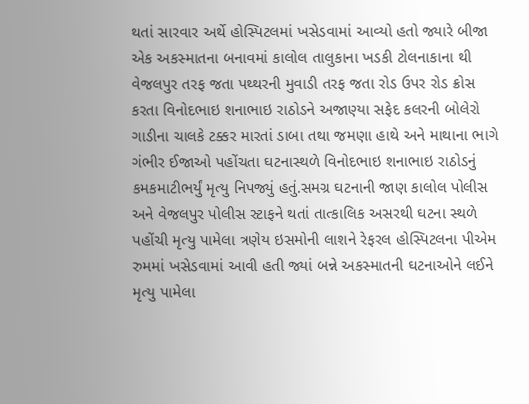થતાં સારવાર અર્થે હોસ્પિટલમાં ખસેડવામાં આવ્યો હતો જ્યારે બીજા એક અકસ્માતના બનાવમાં કાલોલ તાલુકાના ખડકી ટોલનાકાના થી વેજલપુર તરફ જતા પથ્થરની મુવાડી તરફ જતા રોડ ઉપર રોડ ક્રોસ કરતા વિનોદભાઇ શનાભાઇ રાઠોડને અજાણ્યા સફેદ કલરની બોલેરો ગાડીના ચાલકે ટક્કર મારતાં ડાબા તથા જમણા હાથે અને માથાના ભાગે ગંભીર ઈજાઓ પહોંચતા ઘટનાસ્થળે વિનોદભાઇ શનાભાઇ રાઠોડનું કમકમાટીભર્યું મૃત્યુ નિપજ્યું હતું.સમગ્ર ઘટનાની જાણ કાલોલ પોલીસ અને વેજલપુર પોલીસ સ્ટાફને થતાં તાત્કાલિક અસરથી ઘટના સ્થળે પહોંચી મૃત્યુ પામેલા ત્રણેય ઇસમોની લાશને રેફરલ હોસ્પિટલના પીએમ રુમમાં ખસેડવામાં આવી હતી જ્યાં બન્ને અકસ્માતની ઘટનાઓને લઈને મૃત્યુ પામેલા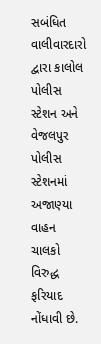સબંધિત વાલીવારદારો દ્વારા કાલોલ પોલીસ સ્ટેશન અને વેજલપુર પોલીસ સ્ટેશનમાં અજાણ્યા વાહન ચાલકો વિરુદ્ધ ફરિયાદ નોંધાવી છે.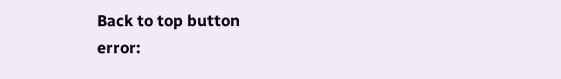Back to top button
error: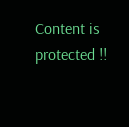Content is protected !!